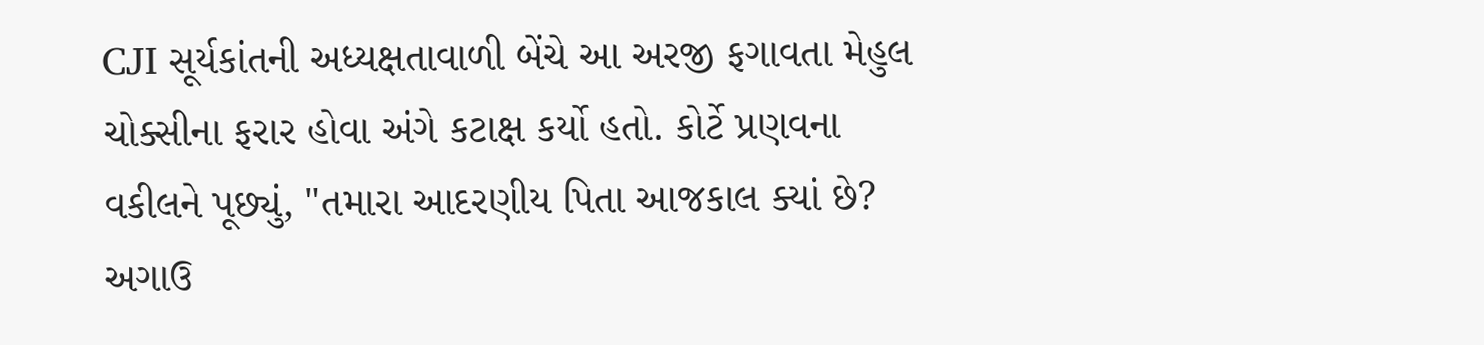CJI સૂર્યકાંતની અધ્યક્ષતાવાળી બેંચે આ અરજી ફગાવતા મેહુલ ચોક્સીના ફરાર હોવા અંગે કટાક્ષ કર્યો હતો. કોર્ટે પ્રણવના વકીલને પૂછ્યું, "તમારા આદરણીય પિતા આજકાલ ક્યાં છે? અગાઉ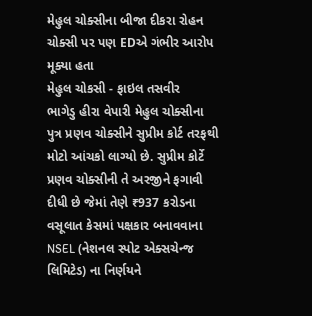મેહુલ ચોક્સીના બીજા દીકરા રોહન ચોક્સી પર પણ EDએ ગંભીર આરોપ મૂક્યા હતા
મેહુલ ચોકસી - ફાઇલ તસવીર
ભાગેડુ હીરા વેપારી મેહુલ ચોક્સીના પુત્ર પ્રણવ ચોક્સીને સુપ્રીમ કોર્ટ તરફથી મોટો આંચકો લાગ્યો છે. સુપ્રીમ કોર્ટે પ્રણવ ચોક્સીની તે અરજીને ફગાવી દીધી છે જેમાં તેણે ₹937 કરોડના વસૂલાત કેસમાં પક્ષકાર બનાવવાના NSEL (નેશનલ સ્પોટ એક્સચેન્જ લિમિટેડ) ના નિર્ણયને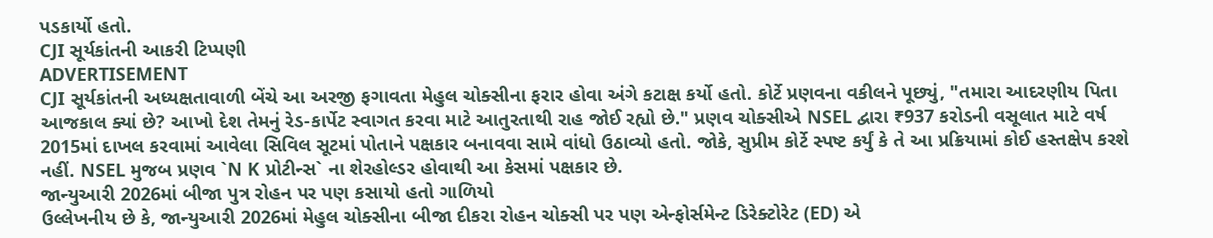પડકાર્યો હતો.
CJI સૂર્યકાંતની આકરી ટિપ્પણી
ADVERTISEMENT
CJI સૂર્યકાંતની અધ્યક્ષતાવાળી બેંચે આ અરજી ફગાવતા મેહુલ ચોક્સીના ફરાર હોવા અંગે કટાક્ષ કર્યો હતો. કોર્ટે પ્રણવના વકીલને પૂછ્યું, "તમારા આદરણીય પિતા આજકાલ ક્યાં છે? આખો દેશ તેમનું રેડ-કાર્પેટ સ્વાગત કરવા માટે આતુરતાથી રાહ જોઈ રહ્યો છે." પ્રણવ ચોક્સીએ NSEL દ્વારા ₹937 કરોડની વસૂલાત માટે વર્ષ 2015માં દાખલ કરવામાં આવેલા સિવિલ સૂટમાં પોતાને પક્ષકાર બનાવવા સામે વાંધો ઉઠાવ્યો હતો. જોકે, સુપ્રીમ કોર્ટે સ્પષ્ટ કર્યું કે તે આ પ્રક્રિયામાં કોઈ હસ્તક્ષેપ કરશે નહીં. NSEL મુજબ પ્રણવ `N K પ્રોટીન્સ` ના શેરહોલ્ડર હોવાથી આ કેસમાં પક્ષકાર છે.
જાન્યુઆરી 2026માં બીજા પુત્ર રોહન પર પણ કસાયો હતો ગાળિયો
ઉલ્લેખનીય છે કે, જાન્યુઆરી 2026માં મેહુલ ચોક્સીના બીજા દીકરા રોહન ચોક્સી પર પણ એન્ફોર્સમેન્ટ ડિરેક્ટોરેટ (ED) એ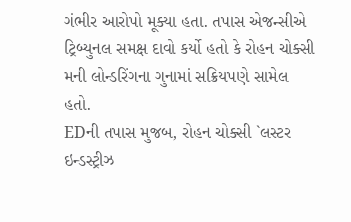ગંભીર આરોપો મૂક્યા હતા. તપાસ એજન્સીએ ટ્રિબ્યુનલ સમક્ષ દાવો કર્યો હતો કે રોહન ચોક્સી મની લોન્ડરિંગના ગુનામાં સક્રિયપણે સામેલ હતો.
EDની તપાસ મુજબ, રોહન ચોક્સી `લસ્ટર ઇન્ડસ્ટ્રીઝ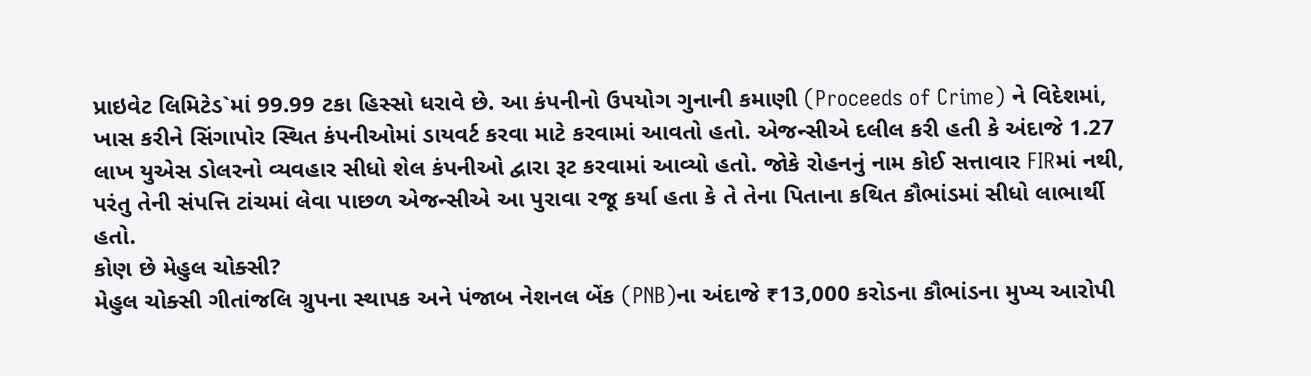પ્રાઇવેટ લિમિટેડ`માં 99.99 ટકા હિસ્સો ધરાવે છે. આ કંપનીનો ઉપયોગ ગુનાની કમાણી (Proceeds of Crime) ને વિદેશમાં, ખાસ કરીને સિંગાપોર સ્થિત કંપનીઓમાં ડાયવર્ટ કરવા માટે કરવામાં આવતો હતો. એજન્સીએ દલીલ કરી હતી કે અંદાજે 1.27 લાખ યુએસ ડોલરનો વ્યવહાર સીધો શેલ કંપનીઓ દ્વારા રૂટ કરવામાં આવ્યો હતો. જોકે રોહનનું નામ કોઈ સત્તાવાર FIRમાં નથી, પરંતુ તેની સંપત્તિ ટાંચમાં લેવા પાછળ એજન્સીએ આ પુરાવા રજૂ કર્યા હતા કે તે તેના પિતાના કથિત કૌભાંડમાં સીધો લાભાર્થી હતો.
કોણ છે મેહુલ ચોક્સી?
મેહુલ ચોક્સી ગીતાંજલિ ગ્રુપના સ્થાપક અને પંજાબ નેશનલ બેંક (PNB)ના અંદાજે ₹13,000 કરોડના કૌભાંડના મુખ્ય આરોપી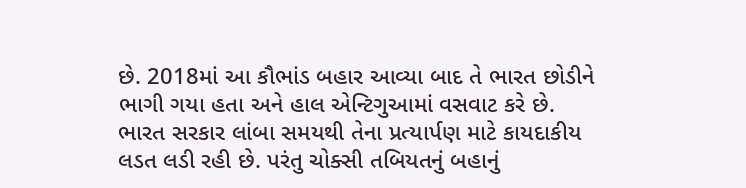છે. 2018માં આ કૌભાંડ બહાર આવ્યા બાદ તે ભારત છોડીને ભાગી ગયા હતા અને હાલ એન્ટિગુઆમાં વસવાટ કરે છે. ભારત સરકાર લાંબા સમયથી તેના પ્રત્યાર્પણ માટે કાયદાકીય લડત લડી રહી છે. પરંતુ ચોક્સી તબિયતનું બહાનું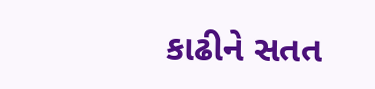કાઢીને સતત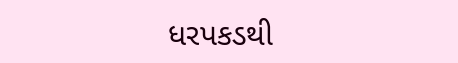ધરપકડથી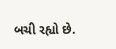બચી રહ્યો છે.